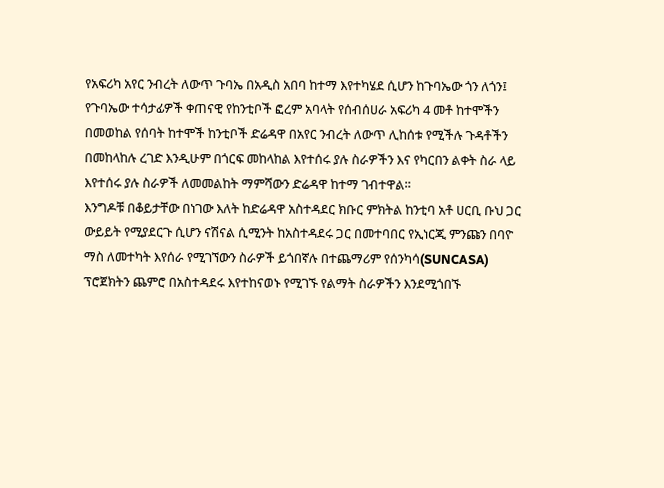የአፍሪካ አየር ንብረት ለውጥ ጉባኤ በአዲስ አበባ ከተማ እየተካሄደ ሲሆን ከጉባኤው ጎን ለጎን፤ የጉባኤው ተሳታፊዎች ቀጠናዊ የከንቲቦች ፎረም አባላት የሰብሰሀራ አፍሪካ 4 መቶ ከተሞችን በመወከል የሰባት ከተሞች ከንቲቦች ድሬዳዋ በአየር ንብረት ለውጥ ሊከሰቱ የሚችሉ ጉዳቶችን በመከላከሉ ረገድ እንዲሁም በጎርፍ መከላከል እየተሰሩ ያሉ ስራዎችን እና የካርበን ልቀት ስራ ላይ እየተሰሩ ያሉ ስራዎች ለመመልከት ማምሻውን ድሬዳዋ ከተማ ገብተዋል።
እንግዶቹ በቆይታቸው በነገው እለት ከድሬዳዋ አስተዳደር ክቡር ምክትል ከንቲባ አቶ ሀርቢ ቡህ ጋር ውይይት የሚያደርጉ ሲሆን ናሽናል ሲሚንት ከአስተዳደሩ ጋር በመተባበር የኢነርጂ ምንጩን በባዮ ማስ ለመተካት እየሰራ የሚገኘውን ስራዎች ይጎበኛሉ በተጨማሪም የሰንካሳ(SUNCASA) ፕሮጀክትን ጨምሮ በአስተዳደሩ እየተከናወኑ የሚገኙ የልማት ስራዎችን እንደሚጎበኙ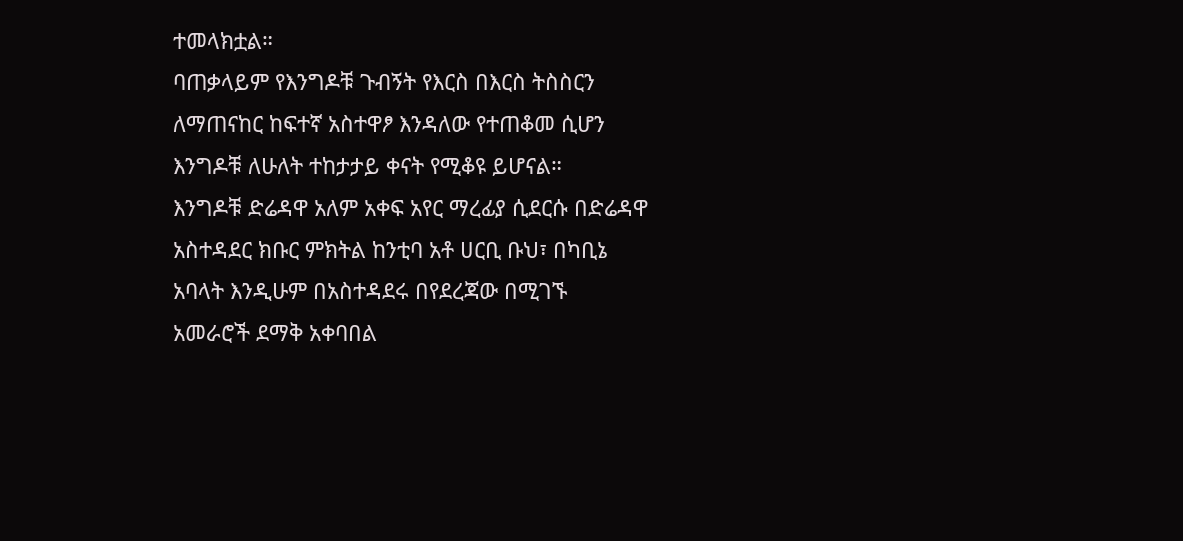ተመላክቷል።
ባጠቃላይም የእንግዶቹ ጉብኝት የእርስ በእርስ ትስስርን ለማጠናከር ከፍተኛ አስተዋፆ እንዳለው የተጠቆመ ሲሆን እንግዶቹ ለሁለት ተከታታይ ቀናት የሚቆዩ ይሆናል።
እንግዶቹ ድሬዳዋ አለም አቀፍ አየር ማረፊያ ሲደርሱ በድሬዳዋ አስተዳደር ክቡር ምክትል ከንቲባ አቶ ሀርቢ ቡህ፣ በካቢኔ አባላት እንዲሁም በአስተዳደሩ በየደረጃው በሚገኙ አመራሮች ደማቅ አቀባበል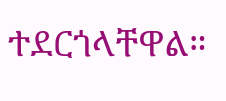ተደርጎላቸዋል።